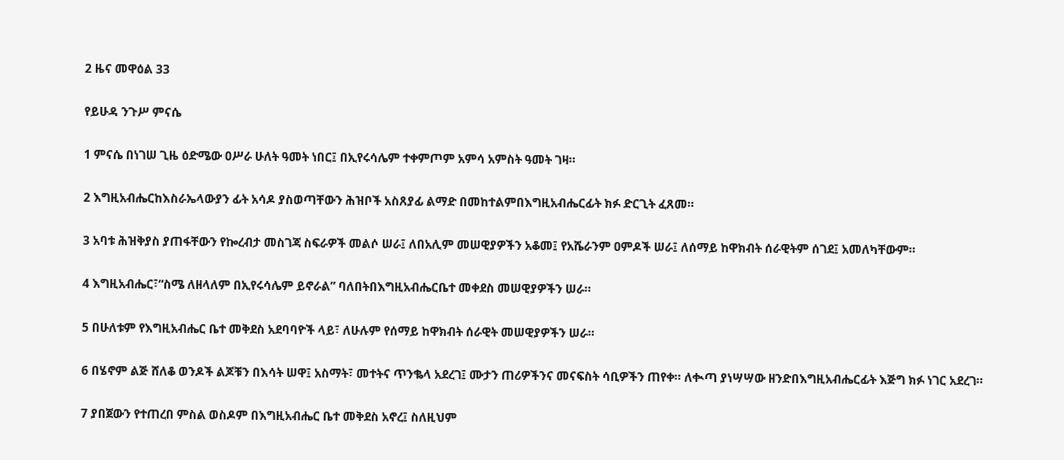2 ዜና መዋዕል 33

የይሁዳ ንጉሥ ምናሴ

1 ምናሴ በነገሠ ጊዜ ዕድሜው ዐሥራ ሁለት ዓመት ነበር፤ በኢየሩሳሌም ተቀምጦም አምሳ አምስት ዓመት ገዛ።

2 እግዚአብሔርከእስራኤላውያን ፊት አሳዶ ያስወጣቸውን ሕዝቦች አስጸያፊ ልማድ በመከተልምበእግዚአብሔርፊት ክፉ ድርጊት ፈጸመ።

3 አባቱ ሕዝቅያስ ያጠፋቸውን የኰረብታ መስገጃ ስፍራዎች መልሶ ሠራ፤ ለበአሊም መሠዊያዎችን አቆመ፤ የአሼራንም ዐምዶች ሠራ፤ ለሰማይ ከዋክብት ሰራዊትም ሰገደ፤ አመለካቸውም።

4 እግዚአብሔር፣“ስሜ ለዘላለም በኢየሩሳሌም ይኖራል” ባለበትበእግዚአብሔርቤተ መቀደስ መሠዊያዎችን ሠራ።

5 በሁለቱም የእግዚአብሔር ቤተ መቅደስ አደባባዮች ላይ፣ ለሁሉም የሰማይ ከዋክብት ሰራዊት መሠዊያዎችን ሠራ።

6 በሄኖም ልጅ ሸለቆ ወንዶች ልጆቹን በእሳት ሠዋ፤ አስማት፣ መተትና ጥንቈላ አደረገ፤ ሙታን ጠሪዎችንና መናፍስት ሳቢዎችን ጠየቀ። ለቊጣ ያነሣሣው ዘንድበእግዚአብሔርፊት እጅግ ክፉ ነገር አደረገ።

7 ያበጀውን የተጠረበ ምስል ወስዶም በእግዚአብሔር ቤተ መቅደስ አኖረ፤ ስለዚህም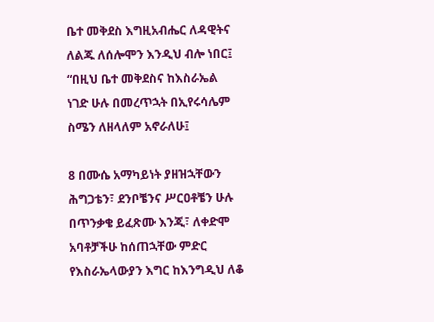ቤተ መቅደስ እግዚአብሔር ለዳዊትና ለልጁ ለሰሎሞን እንዲህ ብሎ ነበር፤ “በዚህ ቤተ መቅደስና ከእስራኤል ነገድ ሁሉ በመረጥኋት በኢየሩሳሌም ስሜን ለዘላለም አኖራለሁ፤

8 በሙሴ አማካይነት ያዘዝኋቸውን ሕግጋቴን፣ ደንቦቼንና ሥርዐቶቼን ሁሉ በጥንቃቄ ይፈጽሙ እንጂ፣ ለቀድሞ አባቶቻችሁ ከሰጠኋቸው ምድር የእስራኤላውያን እግር ከእንግዲህ ለቆ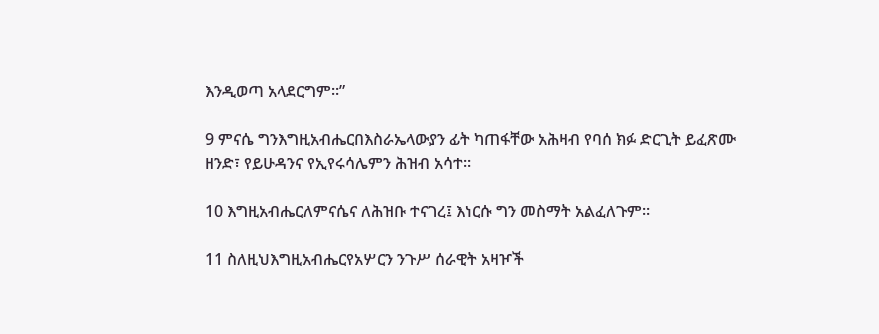እንዲወጣ አላደርግም።”

9 ምናሴ ግንእግዚአብሔርበእስራኤላውያን ፊት ካጠፋቸው አሕዛብ የባሰ ክፉ ድርጊት ይፈጽሙ ዘንድ፣ የይሁዳንና የኢየሩሳሌምን ሕዝብ አሳተ።

10 እግዚአብሔርለምናሴና ለሕዝቡ ተናገረ፤ እነርሱ ግን መስማት አልፈለጉም።

11 ስለዚህእግዚአብሔርየአሦርን ንጉሥ ሰራዊት አዛዦች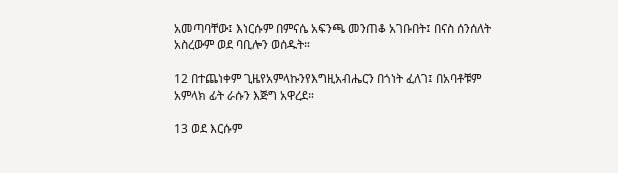አመጣባቸው፤ እነርሱም በምናሴ አፍንጫ መንጠቆ አገቡበት፤ በናስ ሰንሰለት አስረውም ወደ ባቢሎን ወሰዱት።

12 በተጨነቀም ጊዜየአምላኩንየእግዚአብሔርን በጎነት ፈለገ፤ በአባቶቹም አምላክ ፊት ራሱን እጅግ አዋረደ።

13 ወደ እርሱም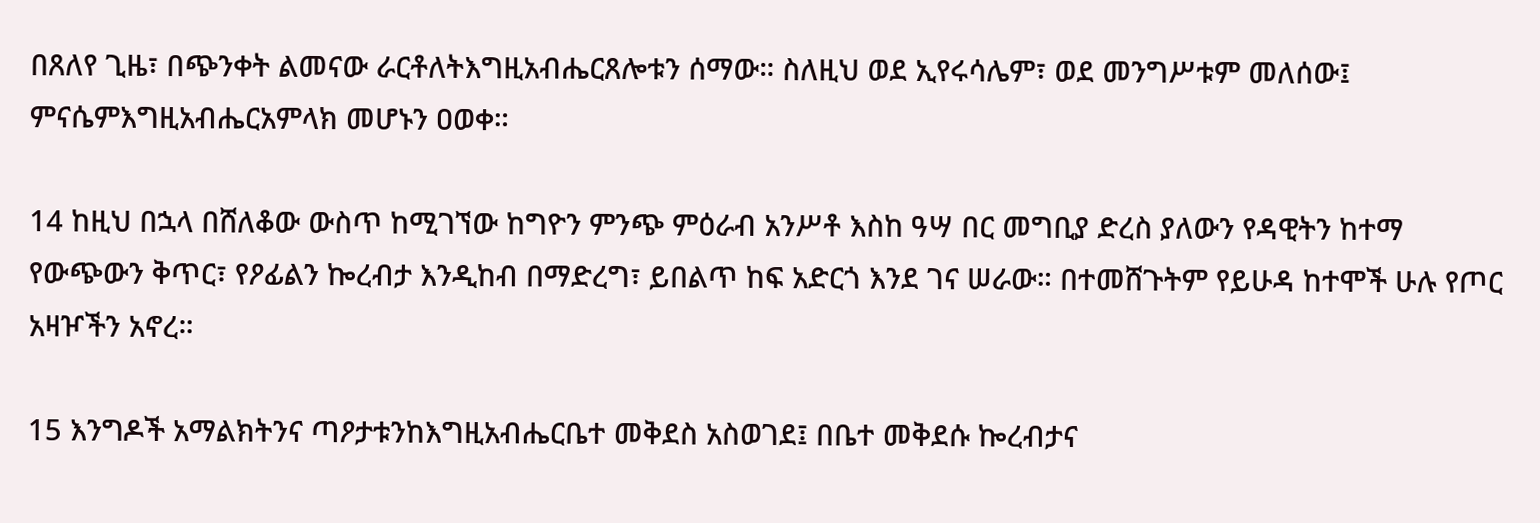በጸለየ ጊዜ፣ በጭንቀት ልመናው ራርቶለትእግዚአብሔርጸሎቱን ሰማው። ስለዚህ ወደ ኢየሩሳሌም፣ ወደ መንግሥቱም መለሰው፤ ምናሴምእግዚአብሔርአምላክ መሆኑን ዐወቀ።

14 ከዚህ በኋላ በሸለቆው ውስጥ ከሚገኘው ከግዮን ምንጭ ምዕራብ አንሥቶ እስከ ዓሣ በር መግቢያ ድረስ ያለውን የዳዊትን ከተማ የውጭውን ቅጥር፣ የዖፊልን ኰረብታ እንዲከብ በማድረግ፣ ይበልጥ ከፍ አድርጎ እንደ ገና ሠራው። በተመሸጉትም የይሁዳ ከተሞች ሁሉ የጦር አዛዦችን አኖረ።

15 እንግዶች አማልክትንና ጣዖታቱንከእግዚአብሔርቤተ መቅደስ አስወገደ፤ በቤተ መቅደሱ ኰረብታና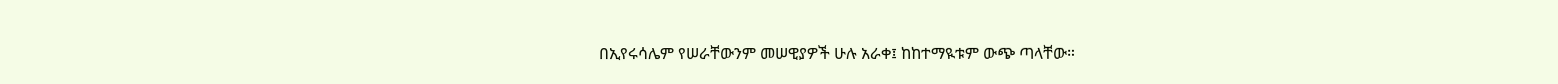በኢየሩሳሌም የሠራቸውንም መሠዊያዎች ሁሉ አራቀ፤ ከከተማዪቱም ውጭ ጣላቸው።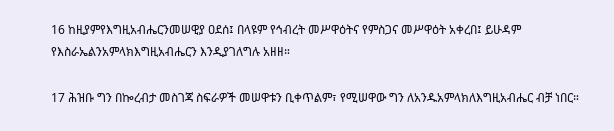16 ከዚያምየእግዚአብሔርንመሠዊያ ዐደሰ፤ በላዩም የኅብረት መሥዋዕትና የምስጋና መሥዋዕት አቀረበ፤ ይሁዳም የእስራኤልንአምላክእግዚአብሔርን እንዲያገለግሉ አዘዘ።

17 ሕዝቡ ግን በኰረብታ መስገጃ ስፍራዎች መሠዋቱን ቢቀጥልም፣ የሚሠዋው ግን ለአንዱአምላክለእግዚአብሔር ብቻ ነበር።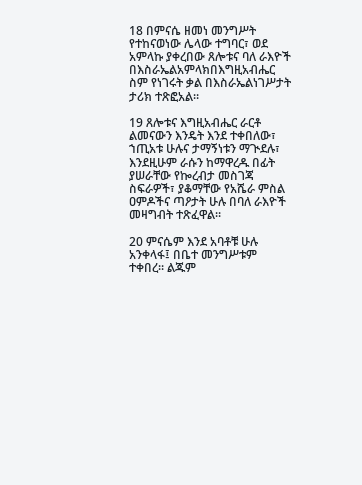18 በምናሴ ዘመነ መንግሥት የተከናወነው ሌላው ተግባር፣ ወደ አምላኩ ያቀረበው ጸሎቱና ባለ ራእዮች በእስራኤልአምላክበእግዚአብሔር ስም የነገሩት ቃል በእስራኤልነገሥታት ታሪክ ተጽፎአል።

19 ጸሎቱና እግዚአብሔር ራርቶ ልመናውን እንዴት እንደ ተቀበለው፣ ኀጢአቱ ሁሉና ታማኝነቱን ማጒደሉ፣ እንደዚሁም ራሱን ከማዋረዱ በፊት ያሠራቸው የኰረብታ መስገጃ ስፍራዎች፣ ያቆማቸው የአሼራ ምስል ዐምዶችና ጣዖታት ሁሉ በባለ ራእዮች መዛግብት ተጽፈዋል።

20 ምናሴም እንደ አባቶቹ ሁሉ አንቀላፋ፤ በቤተ መንግሥቱም ተቀበረ። ልጁም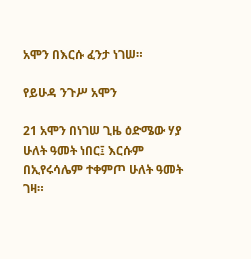አሞን በእርሱ ፈንታ ነገሠ።

የይሁዳ ንጉሥ አሞን

21 አሞን በነገሠ ጊዜ ዕድሜው ሃያ ሁለት ዓመት ነበር፤ እርሱም በኢየሩሳሌም ተቀምጦ ሁለት ዓመት ገዛ።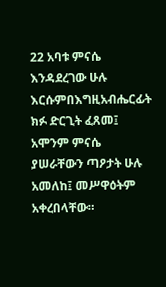22 አባቱ ምናሴ እንዳደረገው ሁሉ እርሱምበእግዚአብሔርፊት ክፉ ድርጊት ፈጸመ፤ አሞንም ምናሴ ያሠራቸውን ጣዖታት ሁሉ አመለከ፤ መሥዋዕትም አቀረበላቸው።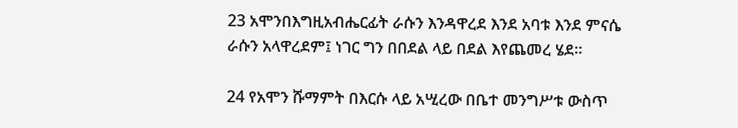23 አሞንበእግዚአብሔርፊት ራሱን እንዳዋረደ እንደ አባቱ እንደ ምናሴ ራሱን አላዋረደም፤ ነገር ግን በበደል ላይ በደል እየጨመረ ሄደ።

24 የአሞን ሹማምት በእርሱ ላይ አሢረው በቤተ መንግሥቱ ውስጥ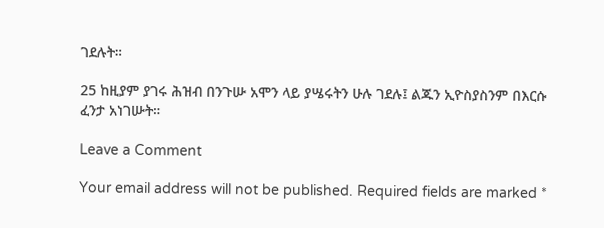ገደሉት።

25 ከዚያም ያገሩ ሕዝብ በንጉሡ አሞን ላይ ያሤሩትን ሁሉ ገደሉ፤ ልጁን ኢዮስያስንም በእርሱ ፈንታ አነገሡት።

Leave a Comment

Your email address will not be published. Required fields are marked *